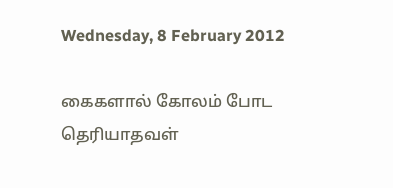Wednesday, 8 February 2012

கைகளால் கோலம் போட தெரியாதவள்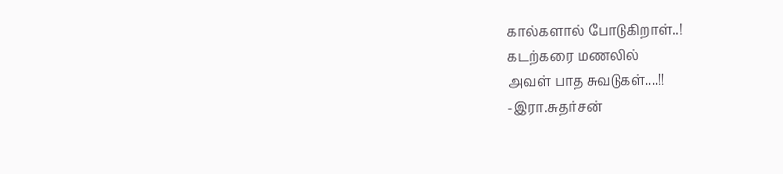கால்களால் போடுகிறாள்..!
கடற்கரை மணலில்
அவள் பாத சுவடுகள்....!!
-இரா.சுதர்சன்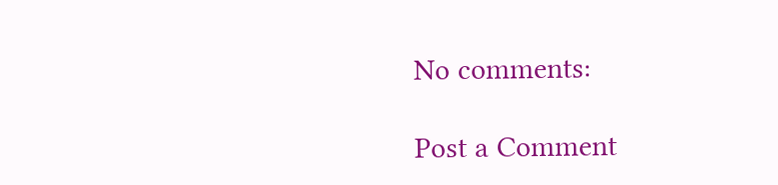No comments:

Post a Comment